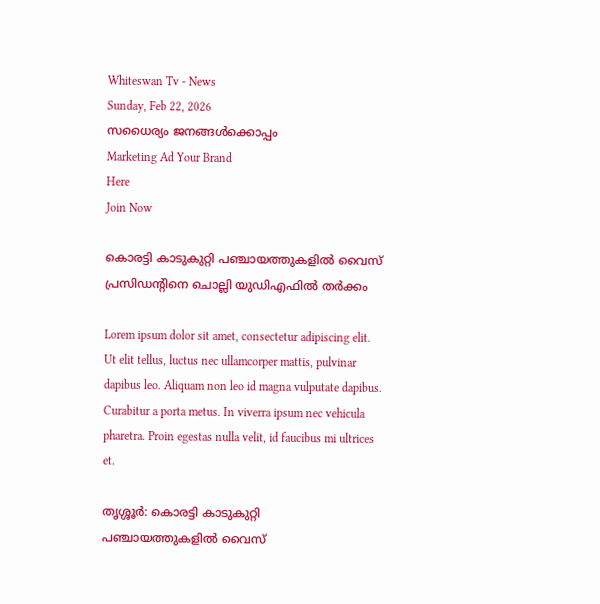Whiteswan Tv - News
Sunday, Feb 22, 2026
സധൈര്യം ജനങ്ങൾക്കൊപ്പം
Marketing Ad Your Brand
Here
Join Now

കൊരട്ടി കാടുകുറ്റി പഞ്ചായത്തുകളില്‍ വൈസ് പ്രസിഡന്റിനെ ചൊല്ലി യുഡിഎഫില്‍ തര്‍ക്കം

Lorem ipsum dolor sit amet, consectetur adipiscing elit. Ut elit tellus, luctus nec ullamcorper mattis, pulvinar dapibus leo. Aliquam non leo id magna vulputate dapibus. Curabitur a porta metus. In viverra ipsum nec vehicula pharetra. Proin egestas nulla velit, id faucibus mi ultrices et.

തൃശ്ശൂർ: കൊരട്ടി കാടുകുറ്റി പഞ്ചായത്തുകളില്‍ വൈസ്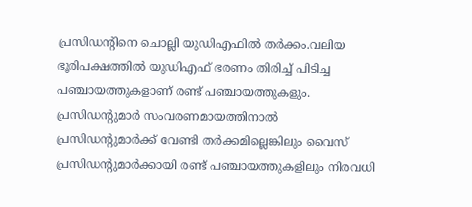പ്രസിഡന്റിനെ ചൊല്ലി യുഡിഎഫില്‍ തര്‍ക്കം.വലിയ ഭൂരിപക്ഷത്തില്‍ യുഡിഎഫ് ഭരണം തിരിച്ച് പിടിച്ച പഞ്ചായത്തുകളാണ് രണ്ട് പഞ്ചായത്തുകളും. പ്രസിഡന്റുമാര്‍ സംവരണമായത്തിനാല്‍ പ്രസിഡന്റുമാര്‍ക്ക് വേണ്ടി തര്‍ക്കമില്ലെങ്കിലും വൈസ് പ്രസിഡന്റുമാര്‍ക്കായി രണ്ട് പഞ്ചായത്തുകളിലും നിരവധി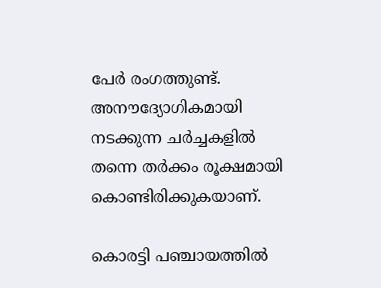പേര്‍ രംഗത്തുണ്ട്. അനൗദ്യോഗികമായി നടക്കുന്ന ചര്‍ച്ചകളില്‍ തന്നെ തര്‍ക്കം രൂക്ഷമായി കൊണ്ടിരിക്കുകയാണ്.

കൊരട്ടി പഞ്ചായത്തില്‍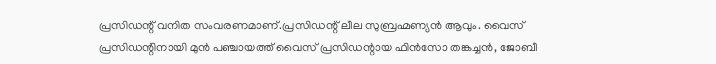പ്രസിഡന്റ് വനിത സംവരണമാണ്.പ്രസിഡന്റ് ലീല സുബ്രഹ്മണ്യന്‍ ആവും. വൈസ് പ്രസിഡന്റിനായി മുന്‍ പഞ്ചായത്ത് വൈസ് പ്രസിഡന്റായ ഫിന്‍സോ തങ്കച്ചന്‍, ജോബീ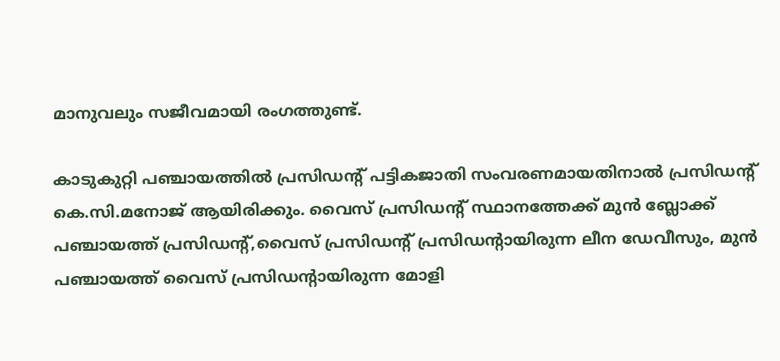മാനുവലും സജീവമായി രംഗത്തുണ്ട്.

കാടുകുറ്റി പഞ്ചായത്തില്‍ പ്രസിഡന്റ് പട്ടികജാതി സംവരണമായതിനാല്‍ പ്രസിഡന്റ് കെ.സി.മനോജ് ആയിരിക്കും. വൈസ് പ്രസിഡന്റ് സ്ഥാനത്തേക്ക് മുൻ ബ്ലോക്ക് പഞ്ചായത്ത് പ്രസിഡന്റ്,വൈസ് പ്രസിഡന്റ് പ്രസിഡന്റായിരുന്ന ലീന ഡേവീസും, മുന്‍ പഞ്ചായത്ത് വൈസ് പ്രസിഡന്റായിരുന്ന മോളി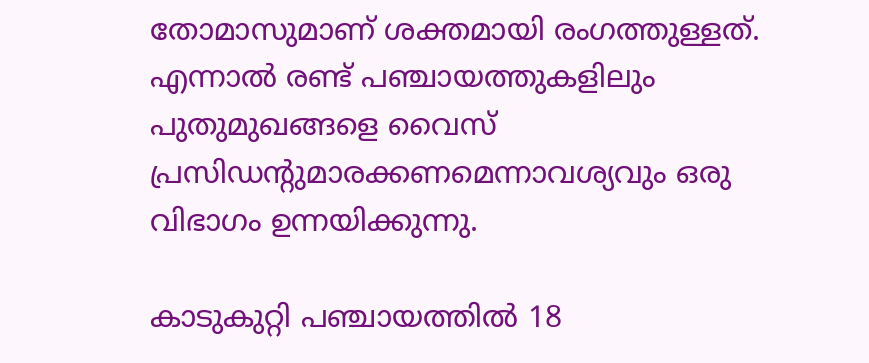തോമാസുമാണ് ശക്തമായി രംഗത്തുള്ളത്. എന്നാല്‍ രണ്ട് പഞ്ചായത്തുകളിലും പുതുമുഖങ്ങളെ വൈസ് പ്രസിഡന്റുമാരക്കണമെന്നാവശ്യവും ഒരു വിഭാഗം ഉന്നയിക്കുന്നു.

കാടുകുറ്റി പഞ്ചായത്തില്‍ 18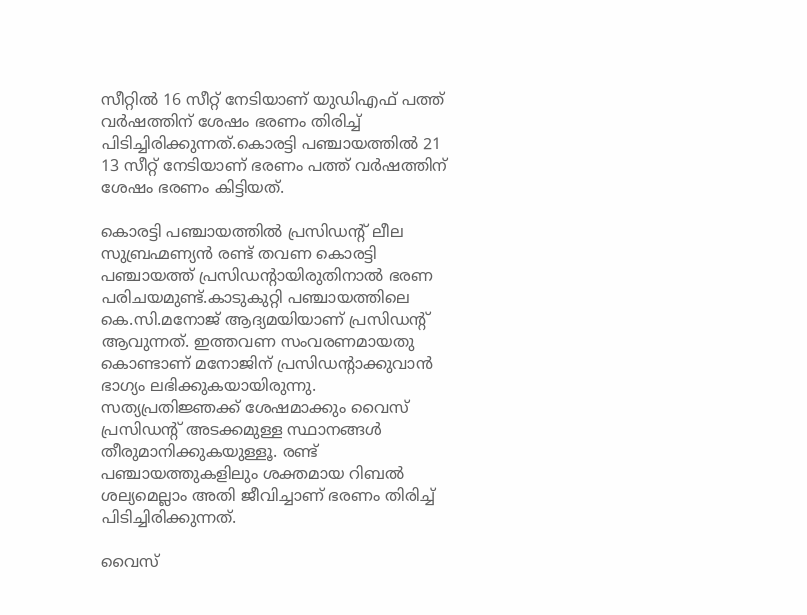സീറ്റില്‍ 16 സീറ്റ് നേടിയാണ് യുഡിഎഫ് പത്ത് വര്‍ഷത്തിന് ശേഷം ഭരണം തിരിച്ച് പിടിച്ചിരിക്കുന്നത്.കൊരട്ടി പഞ്ചായത്തില്‍ 21 13 സീറ്റ് നേടിയാണ് ഭരണം പത്ത് വര്‍ഷത്തിന് ശേഷം ഭരണം കിട്ടിയത്.

കൊരട്ടി പഞ്ചായത്തില്‍ പ്രസിഡന്റ് ലീല സുബ്രഹ്മണ്യന്‍ രണ്ട് തവണ കൊരട്ടി പഞ്ചായത്ത് പ്രസിഡന്റായിരുതിനാല്‍ ഭരണ പരിചയമുണ്ട്.കാടുകുറ്റി പഞ്ചായത്തിലെ കെ.സി.മനോജ് ആദ്യമയിയാണ് പ്രസിഡന്റ് ആവുന്നത്. ഇത്തവണ സംവരണമായതു കൊണ്ടാണ് മനോജിന് പ്രസിഡന്റാക്കുവാന്‍ ഭാഗ്യം ലഭിക്കുകയായിരുന്നു. സത്യപ്രതിജ്ഞക്ക് ശേഷമാക്കും വൈസ് പ്രസിഡന്റ് അടക്കമുള്ള സ്ഥാനങ്ങള്‍ തീരുമാനിക്കുകയുള്ളൂ. രണ്ട് പഞ്ചായത്തുകളിലും ശക്തമായ റിബല്‍ ശല്യമെല്ലാം അതി ജീവിച്ചാണ് ഭരണം തിരിച്ച് പിടിച്ചിരിക്കുന്നത്.

വൈസ്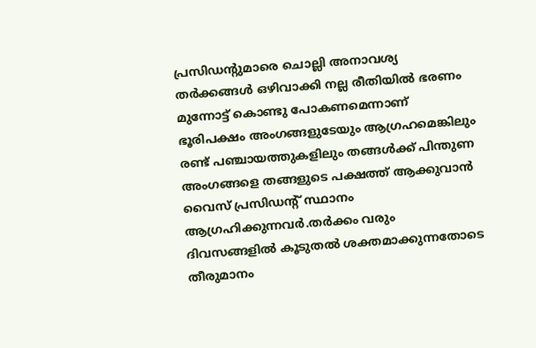പ്രസിഡന്റുമാരെ ചൊല്ലി അനാവശ്യ തര്‍ക്കങ്ങള്‍ ഒഴിവാക്കി നല്ല രീതിയില്‍ ഭരണം മുന്നോട്ട് കൊണ്ടു പോകണമെന്നാണ് ഭൂരിപക്ഷം അംഗങ്ങളുടേയും ആഗ്രഹമെങ്കിലും രണ്ട് പഞ്ചായത്തുകളിലും തങ്ങള്‍ക്ക് പിന്തുണ അംഗങ്ങളെ തങ്ങളുടെ പക്ഷത്ത് ആക്കുവാൻ വൈസ് പ്രസിഡന്റ് സ്ഥാനം ആഗ്രഹിക്കുന്നവര്‍.തര്‍ക്കം വരും ദിവസങ്ങളില്‍ കൂടുതല്‍ ശക്തമാക്കുന്നതോടെ തീരുമാനം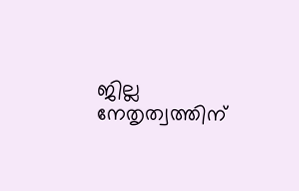ജില്ല നേതൃത്വത്തിന്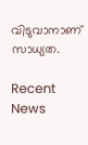വിടുവാനാണ് സാധ്യത.

Recent News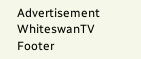Advertisement
WhiteswanTV Footer